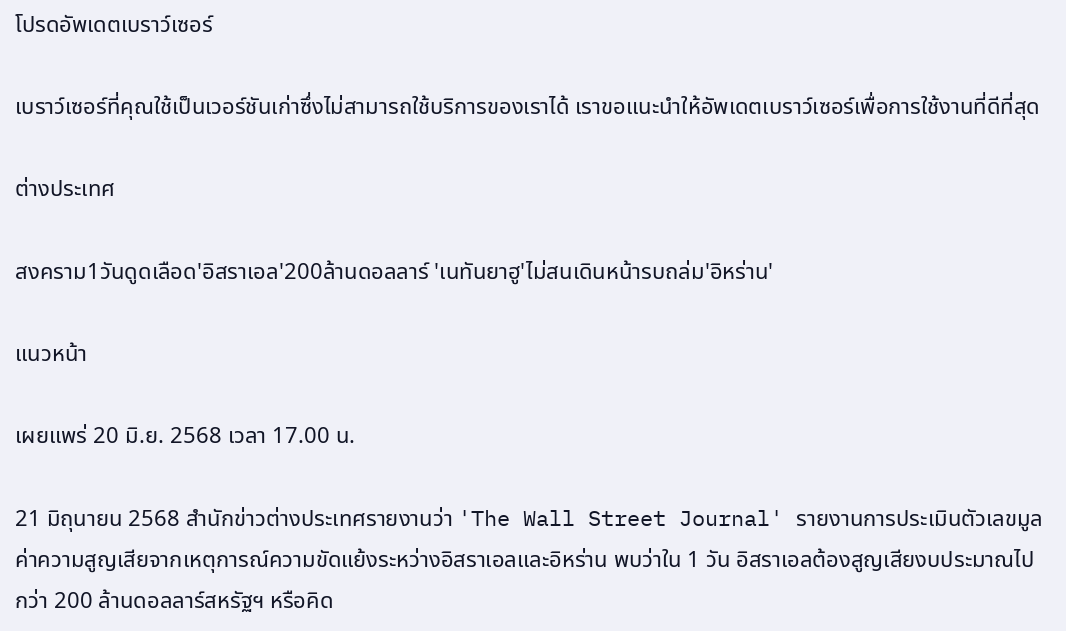โปรดอัพเดตเบราว์เซอร์

เบราว์เซอร์ที่คุณใช้เป็นเวอร์ชันเก่าซึ่งไม่สามารถใช้บริการของเราได้ เราขอแนะนำให้อัพเดตเบราว์เซอร์เพื่อการใช้งานที่ดีที่สุด

ต่างประเทศ

สงคราม1วันดูดเลือด'อิสราเอล'200ล้านดอลลาร์ 'เนทันยาฮู'ไม่สนเดินหน้ารบถล่ม'อิหร่าน'

แนวหน้า

เผยแพร่ 20 มิ.ย. 2568 เวลา 17.00 น.

21 มิถุนายน 2568 สำนักข่าวต่างประเทศรายงานว่า 'The Wall Street Journal' รายงานการประเมินตัวเลขมูลค่าความสูญเสียจากเหตุการณ์ความขัดแย้งระหว่างอิสราเอลและอิหร่าน พบว่าใน 1 วัน อิสราเอลต้องสูญเสียงบประมาณไปกว่า 200 ล้านดอลลาร์สหรัฐฯ หรือคิด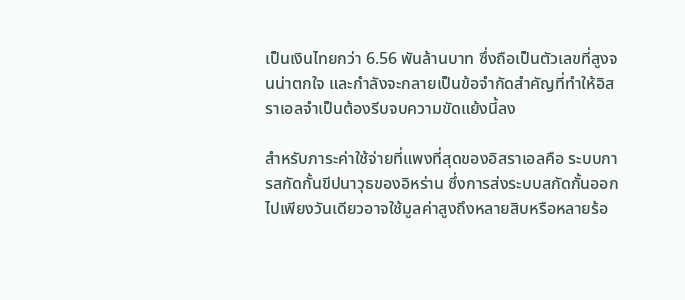เป็นเงินไทยกว่า 6.56 พันล้านบาท ซึ่งถือเป็นตัวเลขที่สูงจนน่าตกใจ และกำลังจะกลายเป็นข้อจำกัดสำคัญที่ทำให้อิสราเอลจำเป็นต้องรีบจบความขัดแย้งนี้ลง

สำหรับภาระค่าใช้จ่ายที่แพงที่สุดของอิสราเอลคือ ระบบการสกัดกั้นขีปนาวุธของอิหร่าน ซึ่งการส่งระบบสกัดกั้นออกไปเพียงวันเดียวอาจใช้มูลค่าสูงถึงหลายสิบหรือหลายร้อ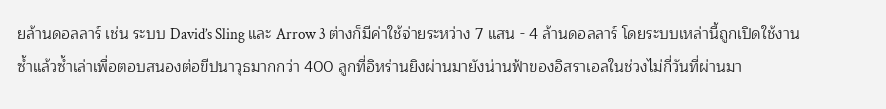ยล้านดอลลาร์ เช่น ระบบ David’s Sling และ Arrow 3 ต่างก็มีค่าใช้จ่ายระหว่าง 7 แสน - 4 ล้านดอลลาร์ โดยระบบเหล่านี้ถูกเปิดใช้งานซ้ำแล้วซ้ำเล่าเพื่อตอบสนองต่อขีปนาวุธมากกว่า 400 ลูกที่อิหร่านยิงผ่านมายังน่านฟ้าของอิสราเอลในช่วงไม่กี่วันที่ผ่านมา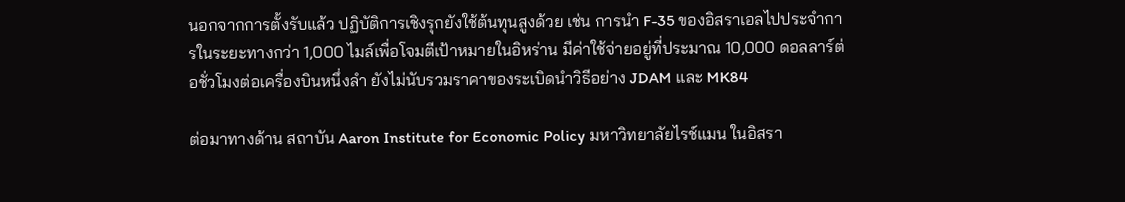นอกจากการตั้งรับแล้ว ปฏิบัติการเชิงรุกยังใช้ต้นทุนสูงด้วย เช่น การนำ F-35 ของอิสราเอลไปประจำการในระยะทางกว่า 1,000 ไมล์เพื่อโจมตีเป้าหมายในอิหร่าน มีค่าใช้จ่ายอยู่ที่ประมาณ 10,000 ดอลลาร์ต่อชั่วโมงต่อเครื่องบินหนึ่งลำ ยังไม่นับรวมราคาของระเบิดนำวิธีอย่าง JDAM และ MK84

ต่อมาทางด้าน สถาบัน Aaron Institute for Economic Policy มหาวิทยาลัยไรช์แมน ในอิสรา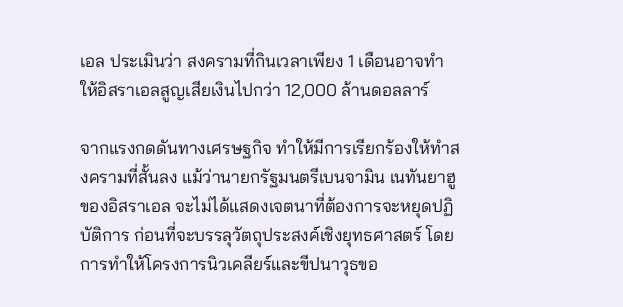เอล ประเมินว่า สงครามที่กินเวลาเพียง 1 เดือนอาจทำให้อิสราเอลสูญเสียเงินไปกว่า 12,000 ล้านดอลลาร์

จากแรงกดดันทางเศรษฐกิจ ทำให้มีการเรียกร้องให้ทำสงครามที่สั้นลง แม้ว่านายกรัฐมนตรีเบนจามิน เนทันยาฮู ของอิสราเอล จะไม่ได้แสดงเจตนาที่ต้องการจะหยุดปฏิบัติการ ก่อนที่จะบรรลุวัตถุประสงค์เชิงยุทธศาสตร์ โดยการทำให้โครงการนิวเคลียร์และขีปนาวุธขอ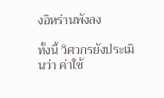งอิหร่านพังลง

ทั้งนี้ วิศวกรยังประเมินว่า ค่าใช้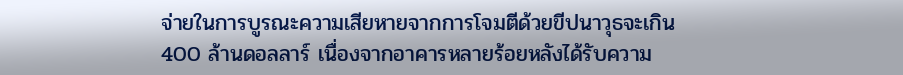จ่ายในการบูรณะความเสียหายจากการโจมตีด้วยขีปนาวุธจะเกิน 400 ล้านดอลลาร์ เนื่องจากอาคารหลายร้อยหลังได้รับความ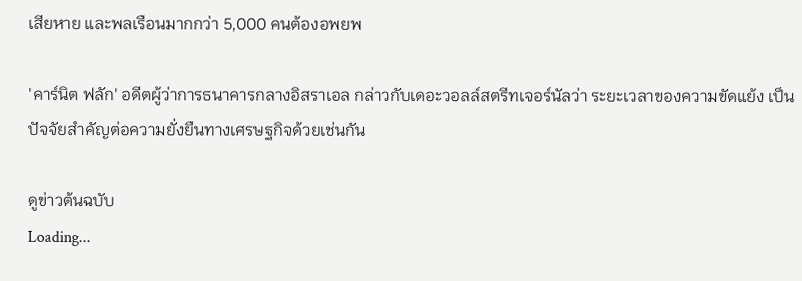เสียหาย และพลเรือนมากกว่า 5,000 คนต้องอพยพ

'คาร์นิต ฟลัก' อดีตผู้ว่าการธนาคารกลางอิสราเอล กล่าวกับเดอะวอลล์สตรีทเจอร์นัลว่า ระยะเวลาของความขัดแย้ง เป็นปัจจัยสำคัญต่อความยั่งยืนทางเศรษฐกิจด้วยเช่นกัน

ดูข่าวต้นฉบับ
Loading...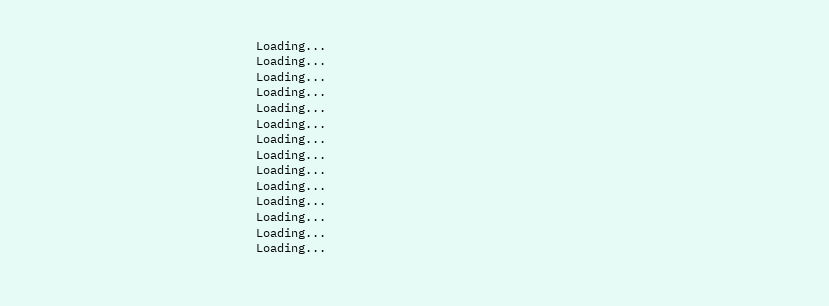Loading...
Loading...
Loading...
Loading...
Loading...
Loading...
Loading...
Loading...
Loading...
Loading...
Loading...
Loading...
Loading...
Loading...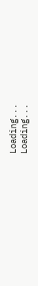Loading...
Loading...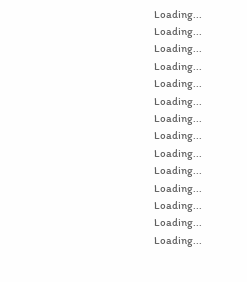Loading...
Loading...
Loading...
Loading...
Loading...
Loading...
Loading...
Loading...
Loading...
Loading...
Loading...
Loading...
Loading...
Loading...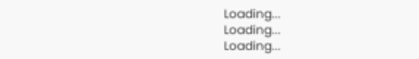Loading...
Loading...
Loading...